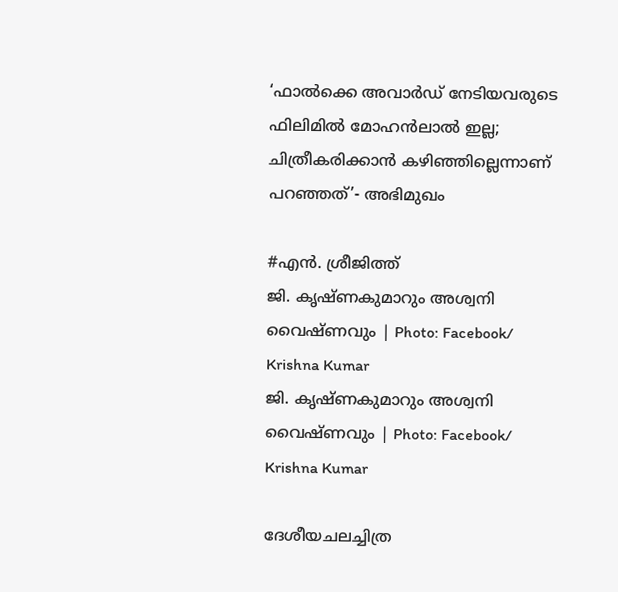‘ഫാൽക്കെ അവാർഡ് നേടിയവരുടെ ഫിലിമിൽ മോഹൻലാൽ ഇല്ല; ചിത്രീകരിക്കാൻ കഴിഞ്ഞില്ലെന്നാണ് പറ‍ഞ്ഞത്’- അഭിമുഖം

#എൻ. ശ്രീജിത്ത്
ജി. കൃഷ്ണകുമാറും അശ്വനി വൈഷ്ണവും | Photo: Facebook/ Krishna Kumar
ജി. കൃഷ്ണകുമാറും അശ്വനി വൈഷ്ണവും | Photo: Facebook/ Krishna Kumar

ദേശീയചലച്ചിത്ര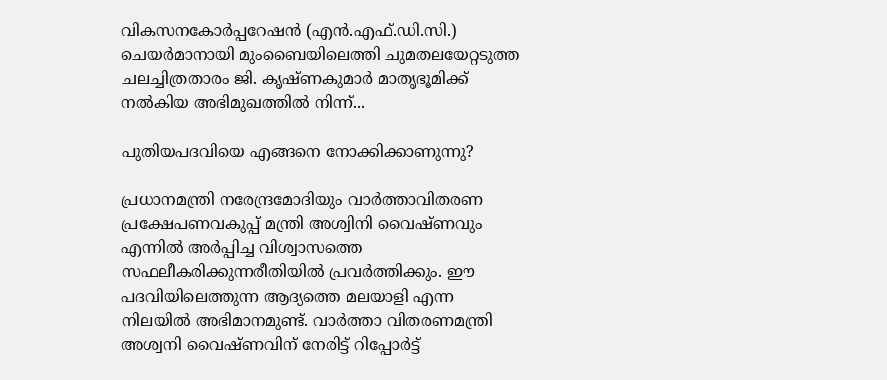വികസനകോർപ്പറേഷൻ (എൻ.എഫ്.ഡി.സി.) ചെയർമാനായി മുംബൈയിലെത്തി ചുമതലയേറ്റടുത്ത ചലച്ചിത്രതാരം ജി. കൃഷ്ണകുമാർ മാതൃഭൂമിക്ക് നൽകിയ അഭിമുഖത്തിൽ നിന്ന്...

പുതിയപദവിയെ എങ്ങനെ നോക്കിക്കാണുന്നു?

പ്രധാനമന്ത്രി നരേന്ദ്രമോദിയും വാർത്താവിതരണ പ്രക്ഷേപണവകുപ്പ് മന്ത്രി അശ്വിനി വൈഷ്ണവും എന്നിൽ അർപ്പിച്ച വിശ്വാസത്തെ സഫലീകരിക്കുന്നരീതിയിൽ പ്രവർത്തിക്കും. ഈ പദവിയിലെത്തുന്ന ആദ്യത്തെ മലയാളി എന്ന നിലയിൽ അഭിമാനമുണ്ട്. വാർത്താ വിതരണമന്ത്രി അശ്വനി വൈഷ്ണവിന് നേരിട്ട് റിപ്പോർട്ട്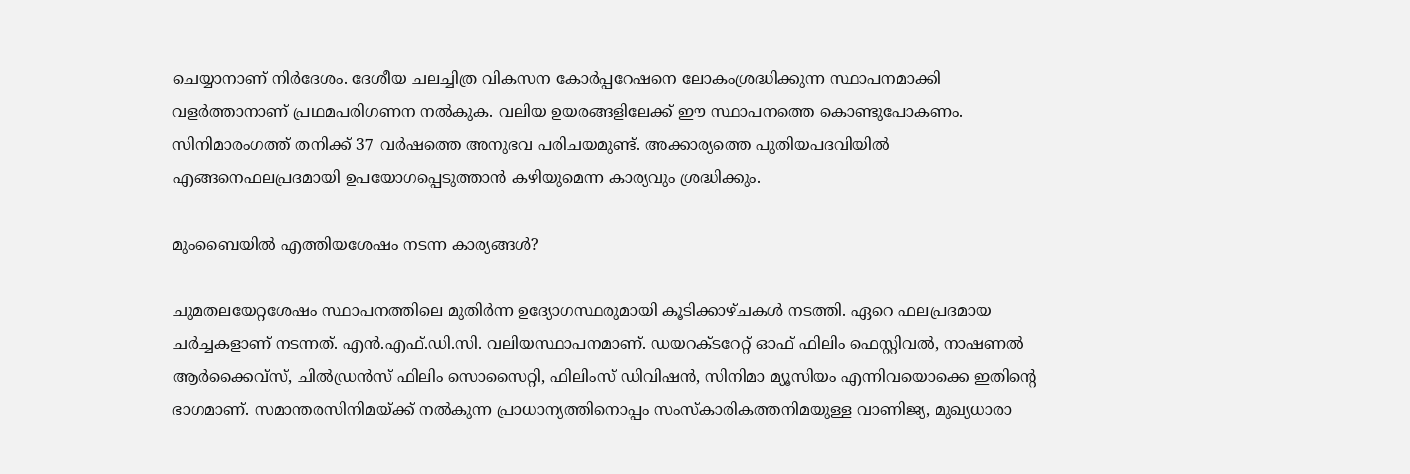ചെയ്യാനാണ് നിർദേശം. ദേശീയ ചലച്ചിത്ര വികസന കോർപ്പറേഷനെ ലോകംശ്രദ്ധിക്കുന്ന സ്ഥാപനമാക്കി വളർത്താനാണ് പ്രഥമപരിഗണന നൽകുക. വലിയ ഉയരങ്ങളിലേക്ക് ഈ സ്ഥാപനത്തെ കൊണ്ടുപോകണം. സിനിമാരംഗത്ത് തനിക്ക് 37 വർഷത്തെ അനുഭവ പരിചയമുണ്ട്. അക്കാര്യത്തെ പുതിയപദവിയിൽ എങ്ങനെഫലപ്രദമായി ഉപയോഗപ്പെടുത്താൻ കഴിയുമെന്ന കാര്യവും ശ്രദ്ധിക്കും.

മുംബൈയിൽ എത്തിയശേഷം നടന്ന കാര്യങ്ങൾ?

ചുമതലയേറ്റശേഷം സ്ഥാപനത്തിലെ മുതിർന്ന ഉദ്യോഗസ്ഥരുമായി കൂടിക്കാഴ്ചകൾ നടത്തി. ഏറെ ഫലപ്രദമായ ചർച്ചകളാണ് നടന്നത്. എൻ.എഫ്.ഡി.സി. വലിയസ്ഥാപനമാണ്. ഡയറക്ടറേറ്റ് ഓഫ് ഫിലിം ഫെസ്റ്റിവൽ, നാഷണൽ ആർക്കൈവ്‌സ്, ചിൽഡ്രൻസ് ഫിലിം സൊസൈറ്റി, ഫിലിംസ് ഡിവിഷൻ, സിനിമാ മ്യൂസിയം എന്നിവയൊക്കെ ഇതിന്റെ ഭാഗമാണ്. സമാന്തരസിനിമയ്ക്ക് നൽകുന്ന പ്രാധാന്യത്തിനൊപ്പം സംസ്കാരികത്തനിമയുള്ള വാണിജ്യ, മുഖ്യധാരാ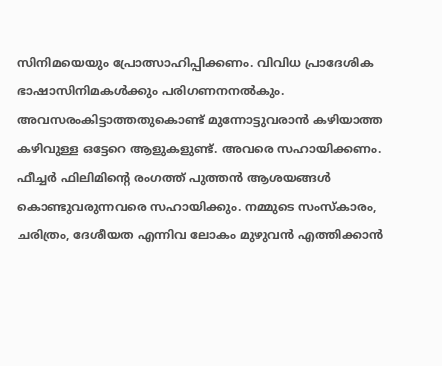സിനിമയെയും പ്രോത്സാഹിപ്പിക്കണം. വിവിധ പ്രാദേശിക ഭാഷാസിനിമകൾക്കും പരിഗണനനൽകും. അവസരംകിട്ടാത്തതുകൊണ്ട് മുന്നോട്ടുവരാൻ കഴിയാത്ത കഴിവുള്ള ഒട്ടേറെ ആളുകളുണ്ട്. അവരെ സഹായിക്കണം. ഫീച്ചർ ഫിലിമിന്റെ രംഗത്ത് പുത്തൻ ആശയങ്ങൾ കൊണ്ടുവരുന്നവരെ സഹായിക്കും. നമ്മുടെ സംസ്കാരം, ചരിത്രം, ദേശീയത എന്നിവ ലോകം മുഴുവൻ എത്തിക്കാൻ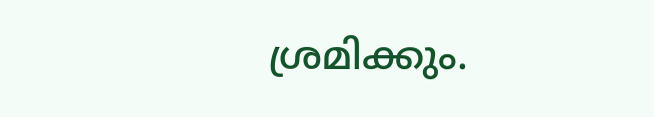ശ്രമിക്കും.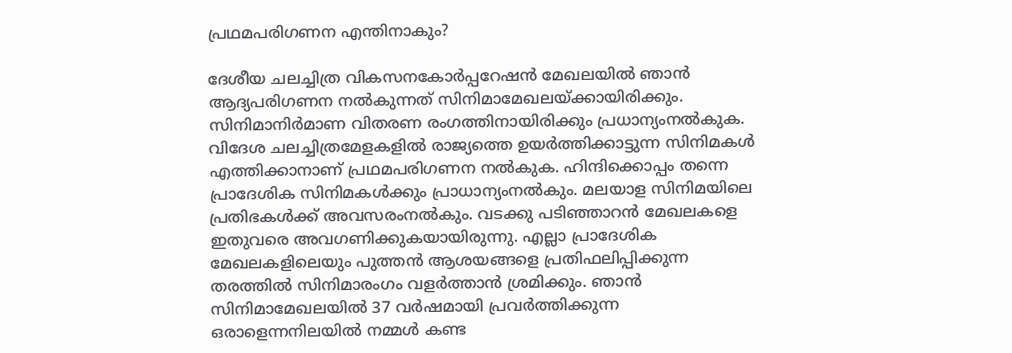പ്രഥമപരിഗണന എന്തിനാകും?

ദേശീയ ചലച്ചിത്ര വികസനകോർപ്പറേഷൻ മേഖലയിൽ ഞാൻ ആദ്യപരിഗണന നൽകുന്നത് സിനിമാമേഖലയ്ക്കായിരിക്കും. സിനിമാനിർമാണ വിതരണ രംഗത്തിനായിരിക്കും പ്രധാന്യംനൽകുക. വിദേശ ചലച്ചിത്രമേളകളിൽ രാജ്യത്തെ ഉയർത്തിക്കാട്ടുന്ന സിനിമകൾ എത്തിക്കാനാണ് പ്രഥമപരിഗണന നൽകുക. ഹിന്ദിക്കൊപ്പം തന്നെ പ്രാദേശിക സിനിമകൾക്കും പ്രാധാന്യംനൽകും. മലയാള സിനിമയിലെ പ്രതിഭകൾക്ക് അവസരംനൽകും. വടക്കു പടിഞ്ഞാറൻ മേഖലകളെ ഇതുവരെ അവഗണിക്കുകയായിരുന്നു. എല്ലാ പ്രാദേശിക മേഖലകളിലെയും പുത്തൻ ആശയങ്ങളെ പ്രതിഫലിപ്പിക്കുന്ന തരത്തിൽ സിനിമാരംഗം വളർത്താൻ ശ്രമിക്കും. ഞാൻ സിനിമാമേഖലയിൽ 37 വർഷമായി പ്രവർത്തിക്കുന്ന ഒരാളെന്നനിലയിൽ നമ്മൾ കണ്ട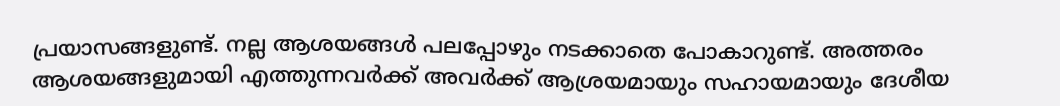പ്രയാസങ്ങളുണ്ട്. നല്ല ആശയങ്ങൾ പലപ്പോഴും നടക്കാതെ പോകാറുണ്ട്. അത്തരം ആശയങ്ങളുമായി എത്തുന്നവർക്ക് അവർക്ക് ആശ്രയമായും സഹായമായും ദേശീയ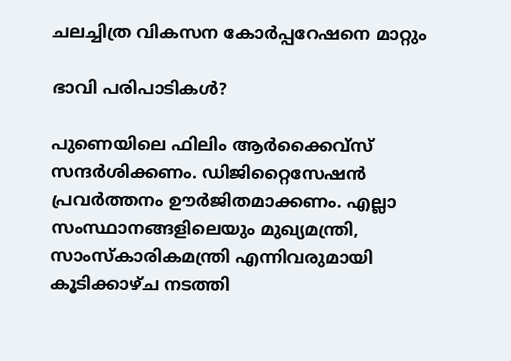ചലച്ചിത്ര വികസന കോർപ്പറേഷനെ മാറ്റും

ഭാവി പരിപാടികൾ?

പുണെയിലെ ഫിലിം ആർക്കൈവ്‌സ് സന്ദർശിക്കണം. ഡിജിറ്റൈസേഷൻ പ്രവർത്തനം ഊർജിതമാക്കണം. എല്ലാ സംസ്ഥാനങ്ങളിലെയും മുഖ്യമന്ത്രി, സാംസ്കാരികമന്ത്രി എന്നിവരുമായി കൂടിക്കാഴ്ച നടത്തി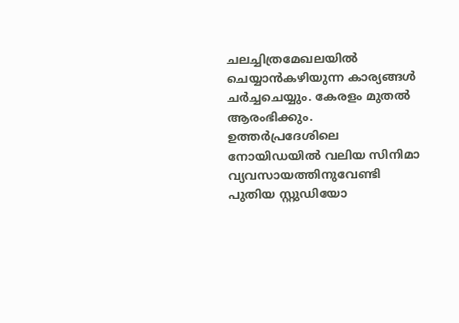ചലച്ചിത്രമേഖലയിൽ ചെയ്യാൻകഴിയുന്ന കാര്യങ്ങൾ ചർച്ചചെയ്യും. കേരളം മുതൽ ആരംഭിക്കും. ഉത്തർപ്രദേശിലെ നോയിഡയിൽ വലിയ സിനിമാ വ്യവസായത്തിനുവേണ്ടി പുതിയ സ്റ്റുഡിയോ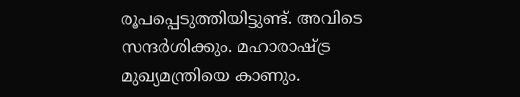രൂപപ്പെടുത്തിയിട്ടുണ്ട്. അവിടെ സന്ദർശിക്കും. മഹാരാഷ്ട്ര മുഖ്യമന്ത്രിയെ കാണും.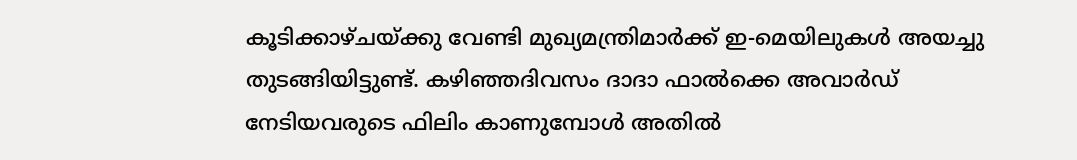കൂടിക്കാഴ്ചയ്ക്കു വേണ്ടി മുഖ്യമന്ത്രിമാർക്ക് ഇ-മെയിലുകൾ അയച്ചു തുടങ്ങിയിട്ടുണ്ട്. കഴിഞ്ഞദിവസം ദാദാ ഫാൽക്കെ അവാർഡ് നേടിയവരുടെ ഫിലിം കാണുമ്പോൾ അതിൽ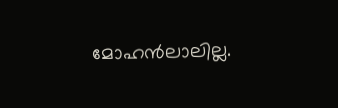മോഹൻലാലില്ല.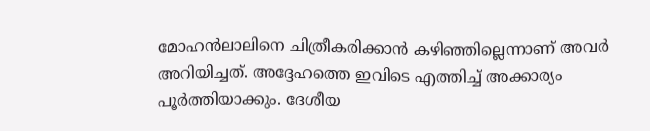മോഹൻലാലിനെ ചിത്രീകരിക്കാൻ കഴിഞ്ഞില്ലെന്നാണ് അവർ അറിയിച്ചത്. അദ്ദേഹത്തെ ഇവിടെ എത്തിച്ച് അക്കാര്യം പൂർത്തിയാക്കും. ദേശീയ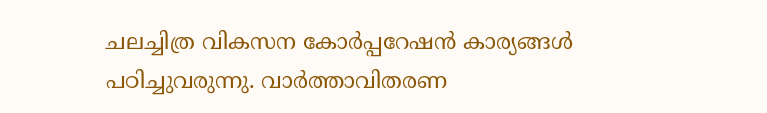ചലച്ചിത്ര വികസന കോർപ്പറേഷൻ കാര്യങ്ങൾ പഠിച്ചുവരുന്നു. വാർത്താവിതരണ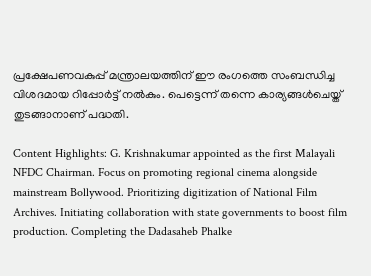പ്രക്ഷേപണവകുപ്പ് മന്ത്രാലയത്തിന് ഈ രംഗത്തെ സംബന്ധിച്ച വിശദമായ റിപ്പോർട്ട് നൽകും. പെട്ടെന്ന് തന്നെ കാര്യങ്ങൾചെയ്ത് തുടങ്ങാനാണ് പദ്ധതി.

Content Highlights: G. Krishnakumar appointed as the first Malayali NFDC Chairman. Focus on promoting regional cinema alongside mainstream Bollywood. Prioritizing digitization of National Film Archives. Initiating collaboration with state governments to boost film production. Completing the Dadasaheb Phalke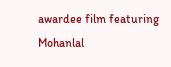awardee film featuring Mohanlal